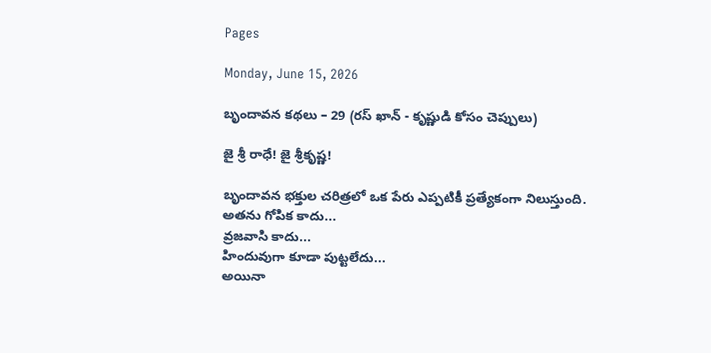Pages

Monday, June 15, 2026

బృందావన కథలు – 29 (రస్‍ ఖాన్ - కృష్ణుడి కోసం చెప్పులు)

జై శ్రీ రాధే! జై శ్రీకృష్ణ!

బృందావన భక్తుల చరిత్రలో ఒక పేరు ఎప్పటికీ ప్రత్యేకంగా నిలుస్తుంది.
అతను గోపిక కాదు...
వ్రజవాసి కాదు...
హిందువుగా కూడా పుట్టలేదు...
అయినా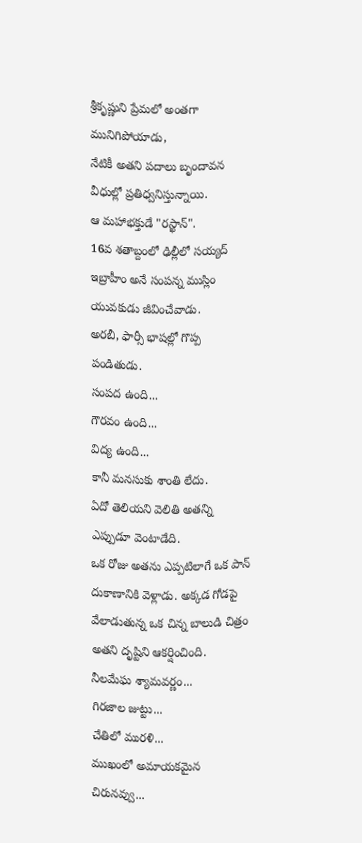శ్రీకృష్ణుని ప్రేమలో అంతగా మునిగిపోయాడు,
నేటికీ అతని పదాలు బృందావన వీధుల్లో ప్రతిధ్వనిస్తున్నాయి.
ఆ మహాభక్తుడే "రస్ఖాన్".
16వ శతాబ్దంలో ఢిల్లీలో సయ్యద్ ఇబ్రాహీం అనే సంపన్న ముస్లిం యువకుడు జీవించేవాడు.
అరబీ, ఫార్సీ భాషల్లో గొప్ప పండితుడు.
సంపద ఉంది...
గౌరవం ఉంది...
విద్య ఉంది...
కానీ మనసుకు శాంతి లేదు.
ఏదో తెలియని వెలితి అతన్ని ఎప్పుడూ వెంటాడేది.
ఒక రోజు అతను ఎప్పటిలాగే ఒక పాన్ దుకాణానికి వెళ్లాడు. అక్కడ గోడపై వేలాడుతున్న ఒక చిన్న బాలుడి చిత్రం అతని దృష్టిని ఆకర్షించింది.
నీలమేఘ శ్యామవర్ణం...
గిరజాల జుట్టు...
చేతిలో మురళి...
ముఖంలో అమాయకమైన చిరునవ్వు...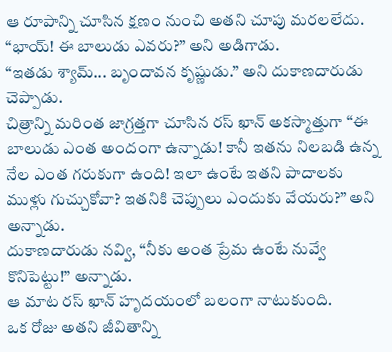ఆ రూపాన్ని చూసిన క్షణం నుంచి అతని చూపు మరలలేదు.
“భాయ్! ఈ బాలుడు ఎవరు?” అని అడిగాడు.
“ఇతడు శ్యామ్... బృందావన కృష్ణుడు.” అని దుకాణదారుడు చెప్పాడు.
చిత్రాన్ని మరింత జాగ్రత్తగా చూసిన రస్ ఖాన్ అకస్మాత్తుగా “ఈ బాలుడు ఎంత అందంగా ఉన్నాడు! కానీ ఇతను నిలబడి ఉన్న నేల ఎంత గరుకుగా ఉంది! ఇలా ఉంటే ఇతని పాదాలకు ముళ్లు గుచ్చుకోవా? ఇతనికి చెప్పులు ఎందుకు వేయరు?” అని అన్నాడు.
దుకాణదారుడు నవ్వి, “నీకు అంత ప్రేమ ఉంటే నువ్వే కొనిపెట్టు!” అన్నాడు.
ఆ మాట రస్ ఖాన్ హృదయంలో బలంగా నాటుకుంది.
ఒక రోజు అతని జీవితాన్ని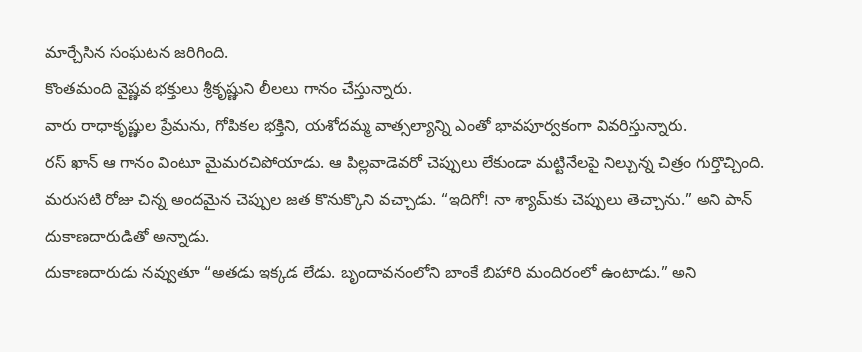మార్చేసిన సంఘటన జరిగింది.
కొంతమంది వైష్ణవ భక్తులు శ్రీకృష్ణుని లీలలు గానం చేస్తున్నారు.
వారు రాధాకృష్ణుల ప్రేమను, గోపికల భక్తిని, యశోదమ్మ వాత్సల్యాన్ని ఎంతో భావపూర్వకంగా వివరిస్తున్నారు.
రస్ ఖాన్ ఆ గానం వింటూ మైమరచిపోయాడు. ఆ పిల్లవాడెవరో చెప్పులు లేకుండా మట్టినేలపై నిల్చున్న చిత్రం గుర్తొచ్చింది.
మరుసటి రోజు చిన్న అందమైన చెప్పుల జత కొనుక్కొని వచ్చాడు. “ఇదిగో! నా శ్యామ్‌కు చెప్పులు తెచ్చాను.” అని పాన్ దుకాణదారుడితో అన్నాడు.
దుకాణదారుడు నవ్వుతూ “అతడు ఇక్కడ లేడు. బృందావనంలోని బాంకే బిహారి మందిరంలో ఉంటాడు.” అని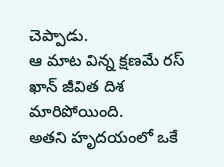చెప్పాడు.
ఆ మాట విన్న క్షణమే రస్ ఖాన్ జీవిత దిశ మారిపోయింది.
అతని హృదయంలో ఒకే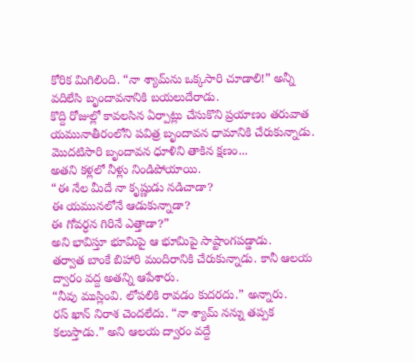కోరిక మిగిలింది. “నా శ్యామ్‌ను ఒక్కసారి చూడాలి!” అన్నీ వదిలేసి బృందావనానికి బయలుదేరాడు.
కొద్ది రోజుల్లో కావలసిన ఏర్పాట్లు చేసుకొని ప్రయాణం తరువాత యమునాతీరంలోని పవిత్ర బృందావన ధామానికి చేరుకున్నాడు.
మొదటిసారి బృందావన ధూళిని తాకిన క్షణం...
అతని కళ్లలో నీళ్లు నిండిపోయాయి.
“ఈ నేల మీదే నా కృష్ణుడు నడిచాడా?
ఈ యమునలోనే ఆడుకున్నాడా?
ఈ గోవర్ధన గిరినే ఎత్తాడా?”
అని భావిస్తూ భూమిపై ఆ భూమిపై సాష్టాంగపడ్డాడు.
తర్వాత బాంకే బిహారి మందిరానికి చేరుకున్నాడు. కానీ ఆలయ ద్వారం వద్ద అతన్ని ఆపేశారు.
“నీవు ముస్లింవి. లోపలికి రావడం కుదరదు.” అన్నారు.
రస్ ఖాన్ నిరాశ చెందలేదు. “నా శ్యామ్ నన్ను తప్పక కలుస్తాడు.” అని ఆలయ ద్వారం వద్దే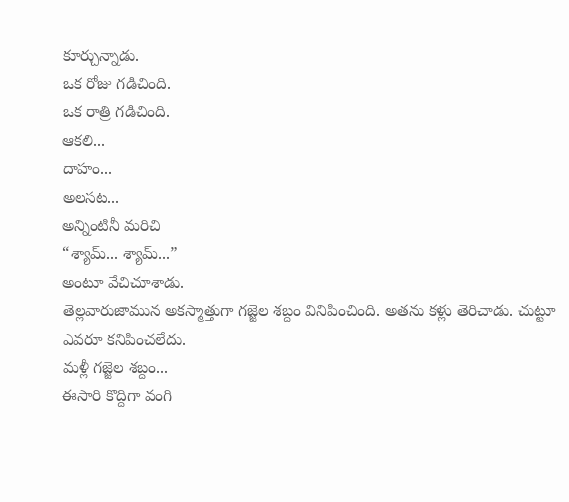కూర్చున్నాడు.
ఒక రోజు గడిచింది.
ఒక రాత్రి గడిచింది.
ఆకలి...
దాహం...
అలసట...
అన్నింటినీ మరిచి
“శ్యామ్... శ్యామ్...”
అంటూ వేచిచూశాడు.
తెల్లవారుజామున అకస్మాత్తుగా గజ్జెల శబ్దం వినిపించింది. అతను కళ్లు తెరిచాడు. చుట్టూ ఎవరూ కనిపించలేదు.
మళ్లీ గజ్జెల శబ్దం...
ఈసారి కొద్దిగా వంగి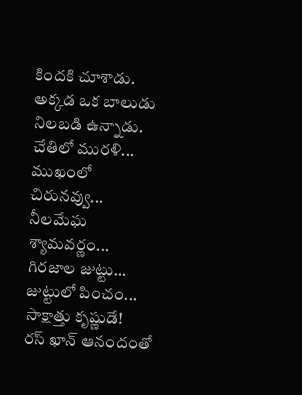కిందకి చూశాడు.
అక్కడ ఒక బాలుడు నిలబడి ఉన్నాడు.
చేతిలో మురళి...
ముఖంలో చిరునవ్వు...
నీలమేఘ శ్యామవర్ణం...
గిరజాల జుట్టు...
జుట్టులో పించం...
సాక్షాత్తు కృష్ణుడే!
రస్ ఖాన్ ఆనందంతో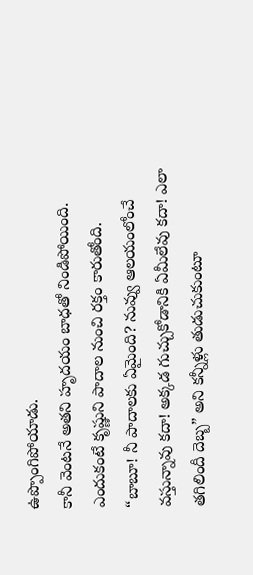ఉప్పొంగిపోయాడు.
కానీ వెంటనే అతని హృదయం బాధతో నిండిపోయింది.
ఎందుకంటే కృష్ణుని పాదాల నుంచి రక్తం కారుతోంది.
“బాబూ! నీ పాదాలకు ఏమైంది? నువ్వు ఆలయంలోంచే వస్తున్నావు కదా! అక్కడ గుచ్చుకోడానికి ఏమీలేవు కదా! ఎలా తగిలిందీ దెబ్బ” అని కన్నీళ్లు తుడుచుకుంటూ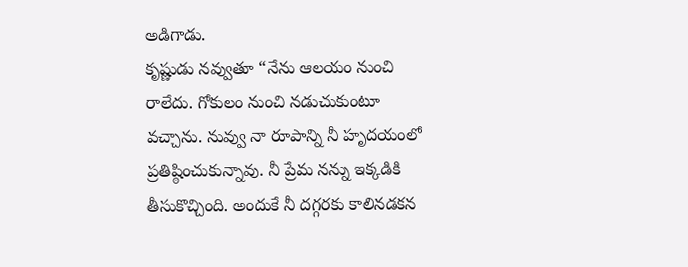అడిగాడు.
కృష్ణుడు నవ్వుతూ “నేను ఆలయం నుంచి రాలేదు. గోకులం నుంచి నడుచుకుంటూ వచ్చాను. నువ్వు నా రూపాన్ని నీ హృదయంలో ప్రతిష్ఠించుకున్నావు. నీ ప్రేమ నన్ను ఇక్కడికి తీసుకొచ్చింది. అందుకే నీ దగ్గరకు కాలినడకన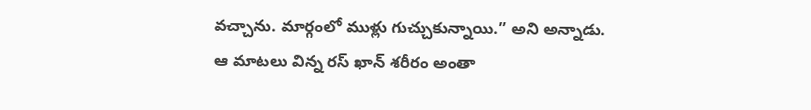వచ్చాను. మార్గంలో ముళ్లు గుచ్చుకున్నాయి.” అని అన్నాడు.
ఆ మాటలు విన్న రస్ ఖాన్ శరీరం అంతా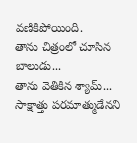వణికిపోయింది.
తాను చిత్రంలో చూసిన బాలుడు...
తాను వెతికిన శ్యామ్...
సాక్షాత్తు పరమాత్ముడేనని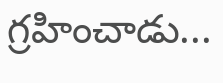గ్రహించాడు...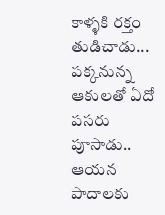కాళ్ళకి రక్తం తుడిచాడు...
పక్కనున్న ఆకులతో ఏదో పసరు పూసాడు..
ఆయన పాదాలకు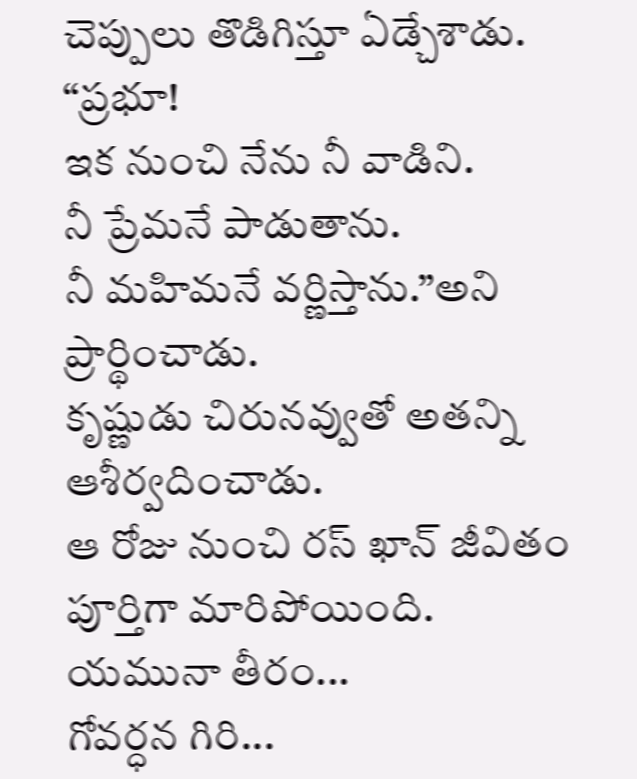చెప్పులు తొడిగిస్తూ ఏడ్చేశాడు.
“ప్రభూ!
ఇక నుంచి నేను నీ వాడిని.
నీ ప్రేమనే పాడుతాను.
నీ మహిమనే వర్ణిస్తాను.”అని ప్రార్థించాడు.
కృష్ణుడు చిరునవ్వుతో అతన్ని ఆశీర్వదించాడు.
ఆ రోజు నుంచి రస్ ఖాన్ జీవితం పూర్తిగా మారిపోయింది.
యమునా తీరం...
గోవర్ధన గిరి...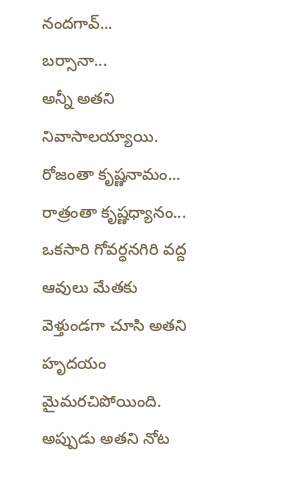నందగావ్...
బర్సానా...
అన్నీ అతని నివాసాలయ్యాయి.
రోజంతా కృష్ణనామం...
రాత్రంతా కృష్ణధ్యానం...
ఒకసారి గోవర్ధనగిరి వద్ద ఆవులు మేతకు వెళ్తుండగా చూసి అతని హృదయం మైమరచిపోయింది.
అప్పుడు అతని నోట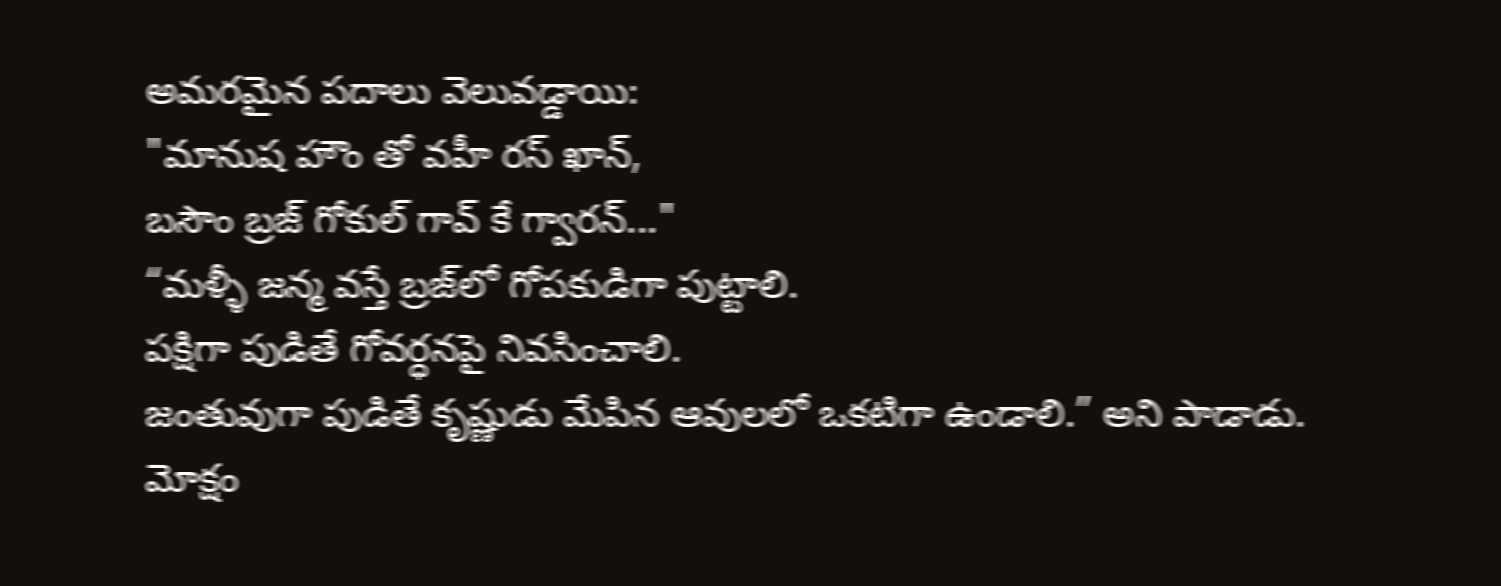అమరమైన పదాలు వెలువడ్డాయి:
"మానుష హౌం తో వహీ రస్ ఖాన్,
బసౌం బ్రజ్ గోకుల్ గావ్ కే గ్వారన్..."
“మళ్ళీ జన్మ వస్తే బ్రజ్‌లో గోపకుడిగా పుట్టాలి.
పక్షిగా పుడితే గోవర్ధనపై నివసించాలి.
జంతువుగా పుడితే కృష్ణుడు మేపిన ఆవులలో ఒకటిగా ఉండాలి.” అని పాడాడు.
మోక్షం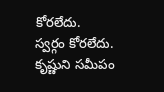కోరలేదు.
స్వర్గం కోరలేదు.
కృష్ణుని సమీపం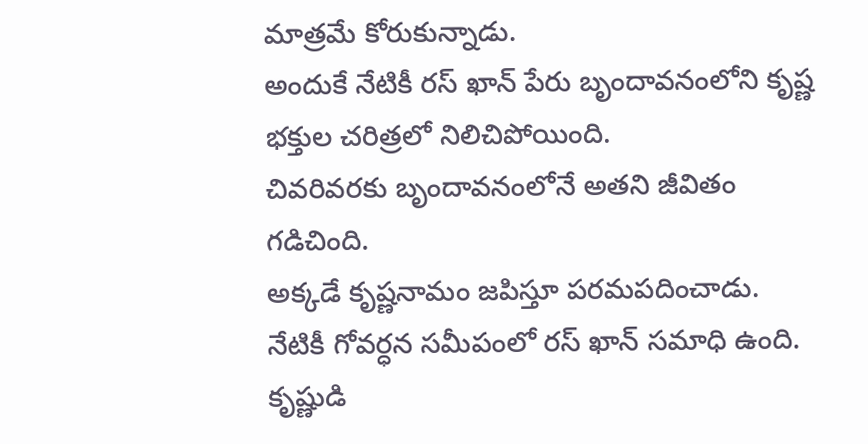మాత్రమే కోరుకున్నాడు.
అందుకే నేటికీ రస్ ఖాన్ పేరు బృందావనంలోని కృష్ణ భక్తుల చరిత్రలో నిలిచిపోయింది.
చివరివరకు బృందావనంలోనే అతని జీవితం గడిచింది.
అక్కడే కృష్ణనామం జపిస్తూ పరమపదించాడు.
నేటికీ గోవర్ధన సమీపంలో రస్ ఖాన్ సమాధి ఉంది.
కృష్ణుడి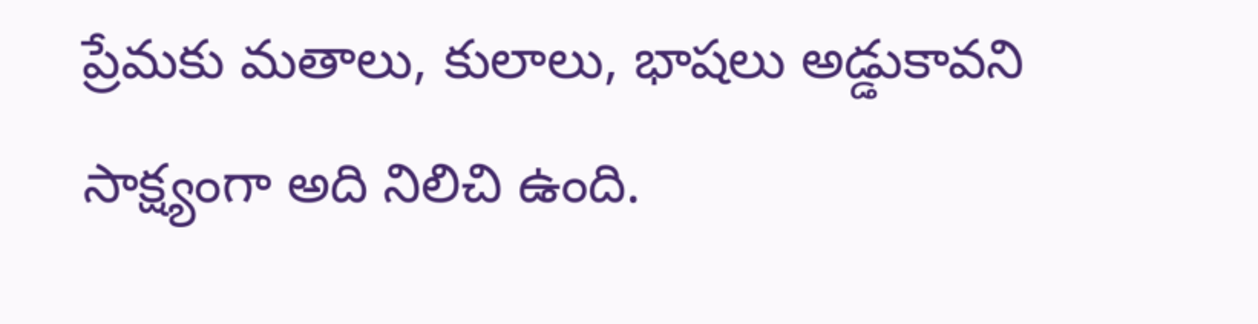ప్రేమకు మతాలు, కులాలు, భాషలు అడ్డుకావని సాక్ష్యంగా అది నిలిచి ఉంది.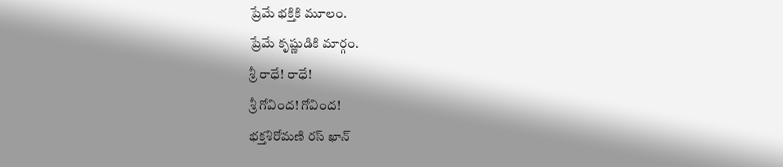ప్రేమే భక్తికి మూలం.
ప్రేమే కృష్ణుడికి మార్గం.
శ్రీ రాధే! రాధే!
శ్రీ గోవింద! గోవింద!
భక్తశిరోమణి రస్ ఖాన్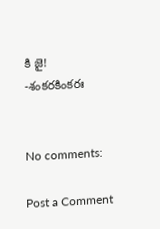కి జై!
-శంకరకింకరః


No comments:

Post a Comment